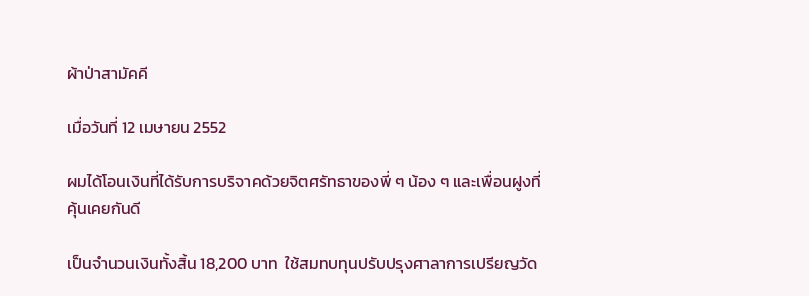ผ้าป่าสามัคคี

เมื่อวันที่ 12 เมษายน 2552

ผมได้โอนเงินที่ได้รับการบริจาคด้วยจิตศรัทธาของพี่ ๆ น้อง ๆ และเพื่อนฝูงที่คุ้นเคยกันดี

เป็นจำนวนเงินทั้งสิ้น 18,200 บาท  ใช้สมทบทุนปรับปรุงศาลาการเปรียญวัด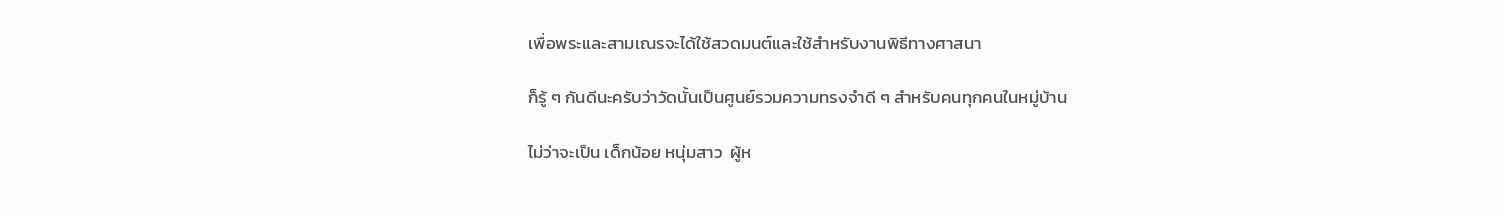เพื่อพระและสามเณรจะได้ใช้สวดมนต์และใช้สำหรับงานพิธีทางศาสนา

ก็รู้ ๆ กันดีนะครับว่าวัดนั้นเป็นศูนย์รวมความทรงจำดี ๆ สำหรับคนทุกคนในหมู่บ้าน

ไม่ว่าจะเป็น เด็กน้อย หนุ่มสาว  ผู้ห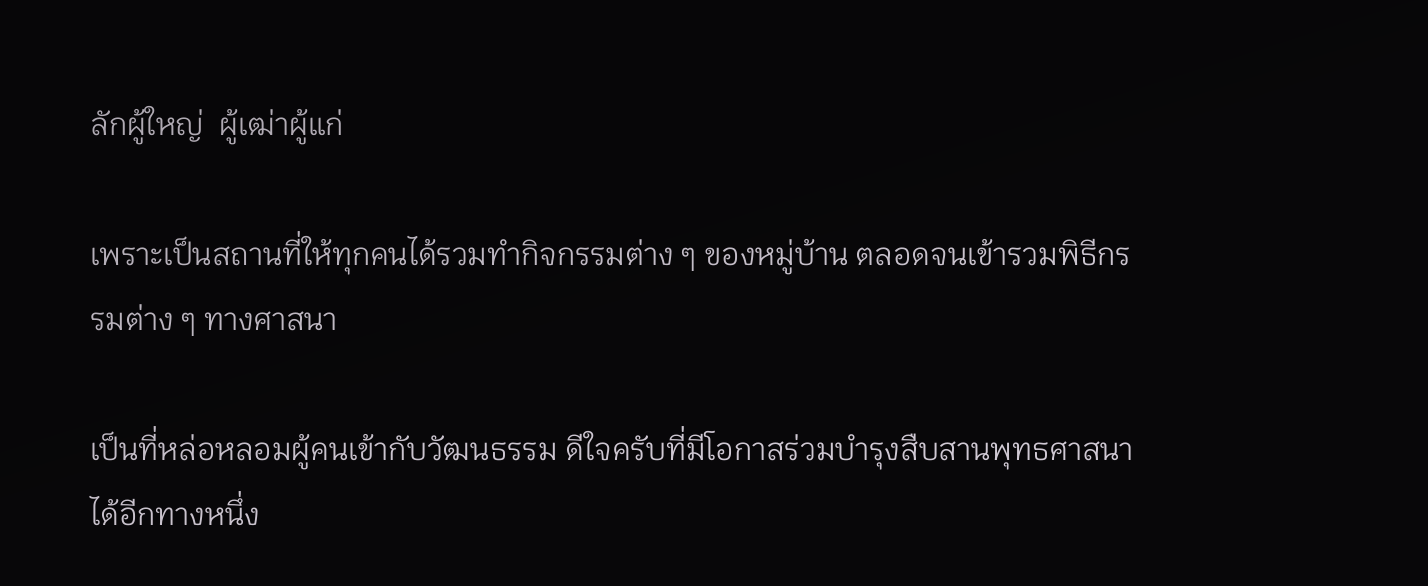ลักผู้ใหญ่  ผู้เฒ่าผู้แก่

เพราะเป็นสถานที่ให้ทุกคนได้รวมทำกิจกรรมต่าง ๆ ของหมู่บ้าน ตลอดจนเข้ารวมพิธีกรรมต่าง ๆ ทางศาสนา

เป็นที่หล่อหลอมผู้คนเข้ากับวัฒนธรรม ดีใจครับที่มีโอกาสร่วมบำรุงสืบสานพุทธศาสนาได้อีกทางหนึ่ง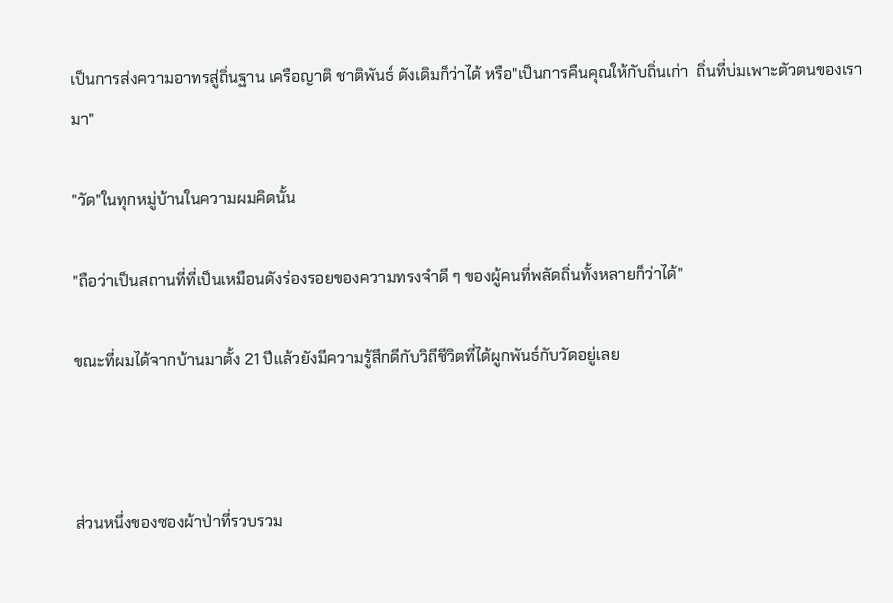เป็นการส่งความอาทรสู่ถิ่นฐาน เครือญาติ ชาติพันธ์ ดังเดิมก็ว่าได้ หรือ"เป็นการคืนคุณให้กับถิ่นเก่า  ถิ่นที่บ่มเพาะตัวตนของเรามา"

"วัด"ในทุกหมู่บ้านในความผมคิดนั้น

"ถือว่าเป็นสถานที่ที่เป็นเหมือนดังร่องรอยของความทรงจำดี ๆ ของผู้คนที่พลัดถิ่นทั้งหลายก็ว่าได้"

ขณะที่ผมได้จากบ้านมาตั้ง 21 ปีแล้วยังมีความรู้สึกดีกับวิถีชีวิตที่ได้ผูกพันธ์กับวัดอยู่เลย



ส่วนหนึ่งของซองผ้าป่าที่รวบรวม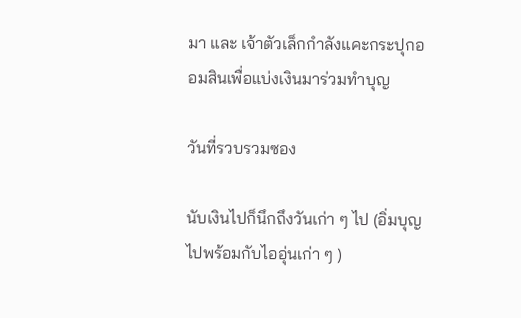มา และ เจ้าตัวเล็กกำลังแคะกระปุกออมสินเพื่อแบ่งเงินมาร่วมทำบุญ

วันที่รวบรวมซอง

นับเงินไปก็นึกถึงวันเก่า ๆ ไป (อิ่มบุญไปพร้อมกับไออุ่นเก่า ๆ )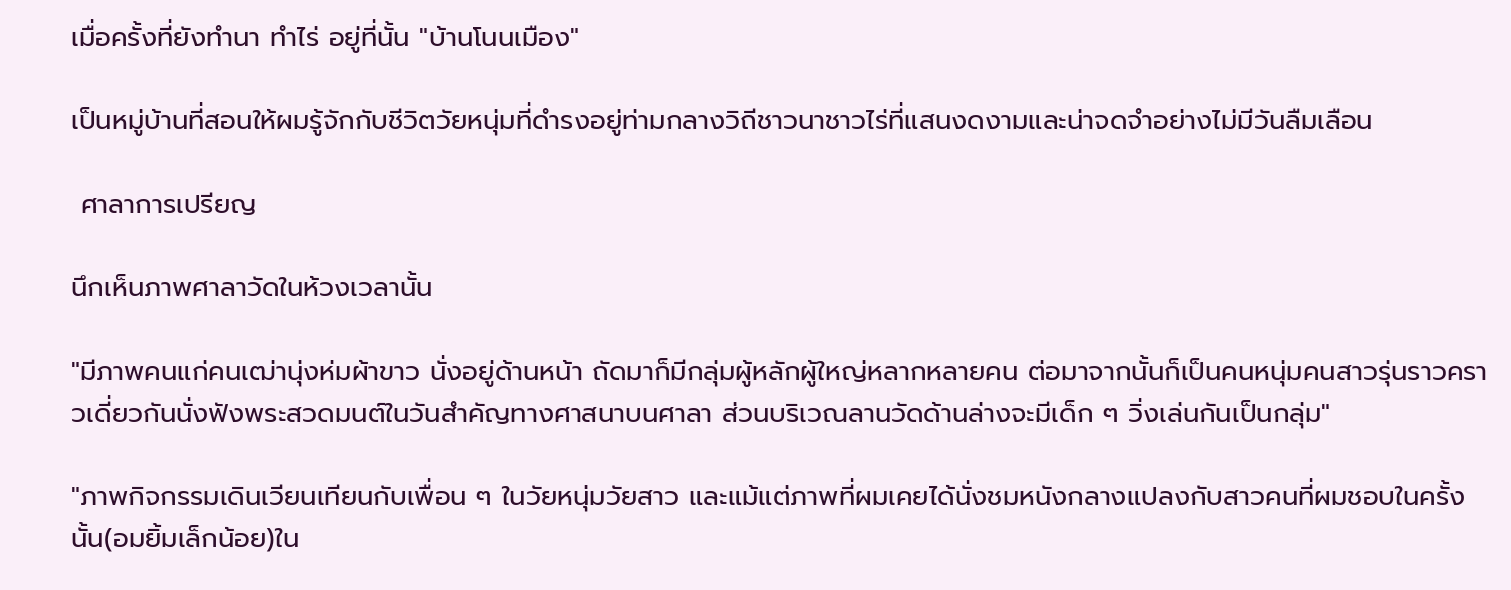เมื่อครั้งที่ยังทำนา ทำไร่ อยู่ที่นั้น "บ้านโนนเมือง"

เป็นหมู่บ้านที่สอนให้ผมรู้จักกับชีวิตวัยหนุ่มที่ดำรงอยู่ท่ามกลางวิถีชาวนาชาวไร่ที่แสนงดงามและน่าจดจำอย่างไม่มีวันลืมเลือน

 ศาลาการเปรียญ

นึกเห็นภาพศาลาวัดในห้วงเวลานั้น

"มีภาพคนแก่คนเฒ่านุ่งห่มผ้าขาว นั่งอยู่ด้านหน้า ถัดมาก็มีกลุ่มผู้หลักผู้ใหญ่หลากหลายคน ต่อมาจากนั้นก็เป็นคนหนุ่มคนสาวรุ่นราวคราวเดี่ยวกันนั่งฟังพระสวดมนต์ในวันสำคัญทางศาสนาบนศาลา ส่วนบริเวณลานวัดด้านล่างจะมีเด็ก ๆ วิ่งเล่นกันเป็นกลุ่ม"

"ภาพกิจกรรมเดินเวียนเทียนกับเพื่อน ๆ ในวัยหนุ่มวัยสาว และแม้แต่ภาพที่ผมเคยได้นั่งชมหนังกลางแปลงกับสาวคนที่ผมชอบในครั้งนั้น(อมยิ้มเล็กน้อย)ใน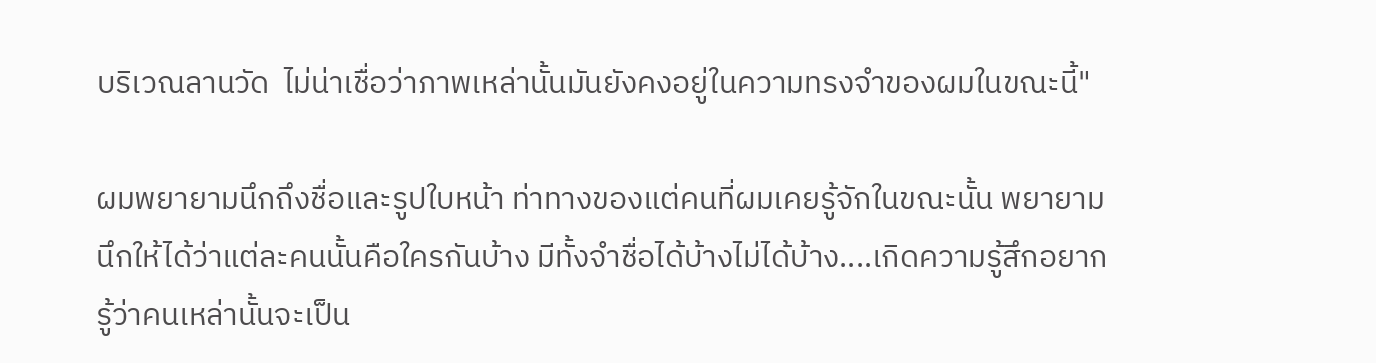บริเวณลานวัด  ไม่น่าเชื่อว่าภาพเหล่านั้นมันยังคงอยู่ในความทรงจำของผมในขณะนี้"

ผมพยายามนึกถึงชื่อและรูปใบหน้า ท่าทางของแต่คนที่ผมเคยรู้จักในขณะนั้น พยายามนึกให้ได้ว่าแต่ละคนนั้นคือใครกันบ้าง มีทั้งจำชื่อได้บ้างไม่ได้บ้าง....เกิดความรู้สึกอยากรู้ว่าคนเหล่านั้นจะเป็น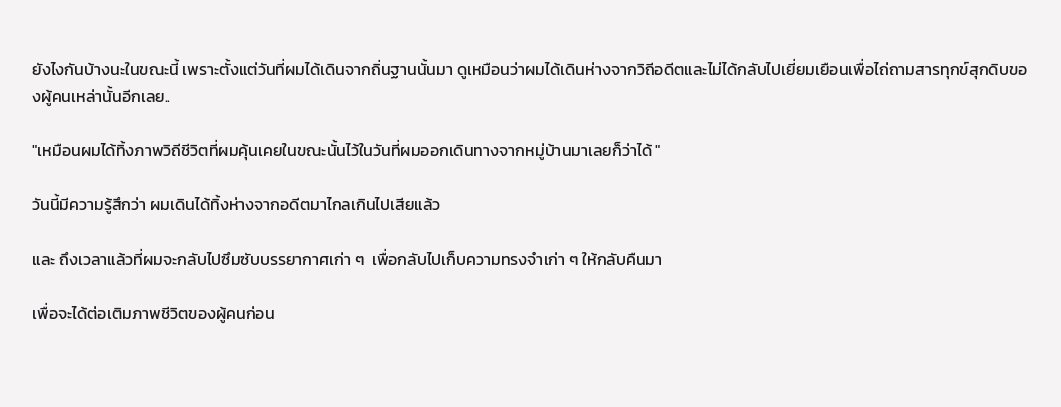ยังไงกันบ้างนะในขณะนี้ เพราะตั้งแต่วันที่ผมได้เดินจากถิ่นฐานนั้นมา ดูเหมือนว่าผมได้เดินห่างจากวิถีอดีตและไม่ได้กลับไปเยี่ยมเยือนเพื่อไถ่ถามสารทุกข์สุกดิบของผู้คนเหล่านั้นอีกเลย..

"เหมือนผมได้ทิ้งภาพวิถีชีวิตที่ผมคุ้นเคยในขณะนั้นไว้ในวันที่ผมออกเดินทางจากหมู่บ้านมาเลยก็ว่าได้ "

วันนี้มีความรู้สึกว่า ผมเดินได้ทิ้งห่างจากอดีตมาไกลเกินไปเสียแล้ว

และ ถึงเวลาแล้วที่ผมจะกลับไปซึมซับบรรยากาศเก่า ๆ  เพื่อกลับไปเก็บความทรงจำเก่า ๆ ให้กลับคืนมา

เพื่อจะได้ต่อเติมภาพชีวิตของผู้คนก่อน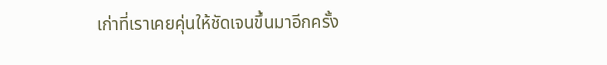เก่าที่เราเคยคุ่นให้ชัดเจนขึ้นมาอีกครั้ง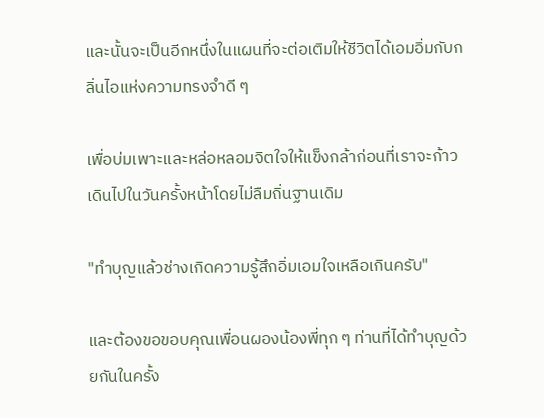และนั้นจะเป็นอีกหนึ่งในแผนที่จะต่อเติมให้ชีวิตได้เอมอิ่มกับกลิ่นไอแห่งความทรงจำดี ๆ

เพื่อบ่มเพาะและหล่อหลอมจิตใจให้แข็งกล้าก่อนที่เราจะก้าวเดินไปในวันครั้งหน้าโดยไม่ลืมถิ่นฐานเดิม

"ทำบุญแล้วช่างเกิดความรู้สึกอิ่มเอมใจเหลือเกินครับ"

และต้องขอขอบคุณเพื่อนผองน้องพี่ทุก ๆ ท่านที่ได้ทำบุญด้วยกันในครั้ง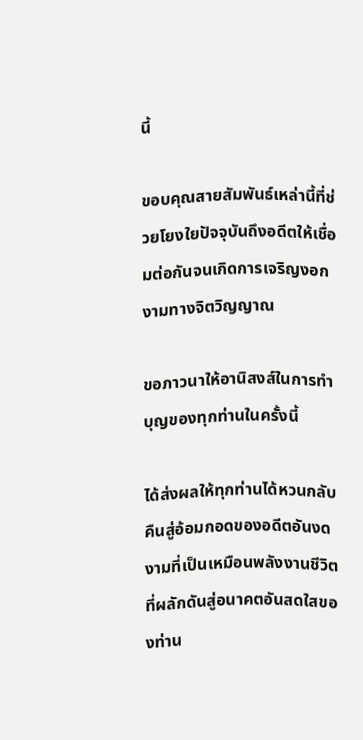นี้

ขอบคุณสายสัมพันธ์เหล่านี้ที่ช่วยโยงใยปัจจุบันถึงอดีตให้เชื่อมต่อกันจนเกิดการเจริญงอกงามทางจิตวิญญาณ

ขอภาวนาให้อานิสงส์ในการทำบุญของทุกท่านในครั้งนี้

ได้ส่งผลให้ทุกท่านได้หวนกลับคืนสู่อ้อมกอดของอดีตอันงดงามที่เป็นเหมือนพลังงานชีวิตที่ผลักดันสู่อนาคตอันสดใสของท่าน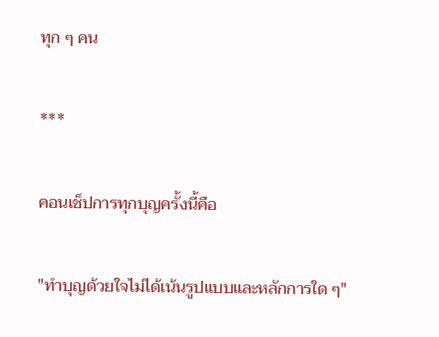ทุก ๆ คน

***

คอนเช็ปการทุกบุญครั้งนี้คือ

"ทำบุญด้วยใจไม่ได้เน้นรูปแบบและหลักการใด ๆ"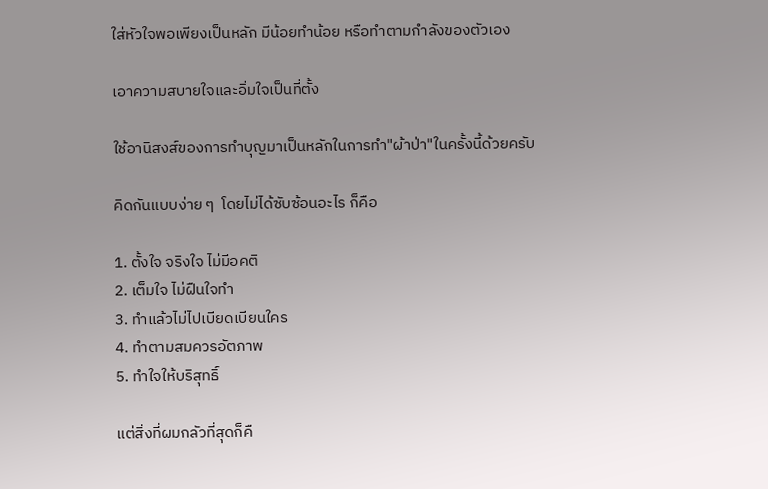ใส่หัวใจพอเพียงเป็นหลัก มีน้อยทำน้อย หรือทำตามกำลังของตัวเอง

เอาความสบายใจและอิ่มใจเป็นที่ตั้ง

ใช้อานิสงส์ของการทำบุญมาเป็นหลักในการทำ"ผ้าป่า"ในครั้งนี้ด้วยครับ

คิดกันแบบง่าย ๆ  โดยไม่ได้ซับซ้อนอะไร ก็คือ

1. ตั้งใจ จริงใจ ไม่มีอคติ
2. เต็มใจ ไม่ฝืนใจทำ
3. ทำแล้วไม่ไปเบียดเบียนใคร
4. ทำตามสมควรอัตภาพ
5. ทำใจให้บริสุทธิ์

แต่สิ่งที่ผมกลัวที่สุดก็คื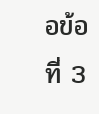อข้อที่ 3